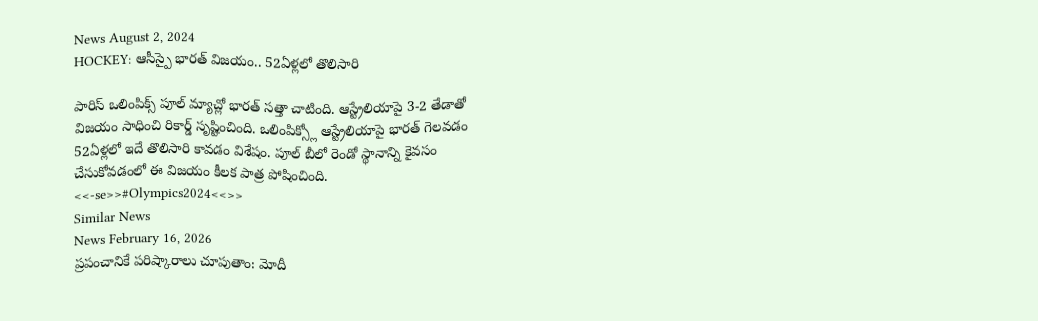News August 2, 2024
HOCKEY: ఆసీస్పై భారత్ విజయం.. 52ఏళ్లలో తొలిసారి

పారిస్ ఒలింపిక్స్ పూల్ మ్యాచ్లో భారత్ సత్తా చాటింది. ఆస్ట్రేలియాపై 3-2 తేడాతో విజయం సాధించి రికార్డ్ సృష్టించింది. ఒలింపిక్స్లో ఆస్ట్రేలియాపై భారత్ గెలవడం 52ఏళ్లలో ఇదే తొలిసారి కావడం విశేషం. పూల్ బీలో రెండో స్థానాన్ని కైవసం చేసుకోవడంలో ఈ విజయం కీలక పాత్ర పోషించింది. <<-se>>#Olympics2024<<>>
Similar News
News February 16, 2026
ప్రపంచానికే పరిష్కారాలు చూపుతాం: మోదీ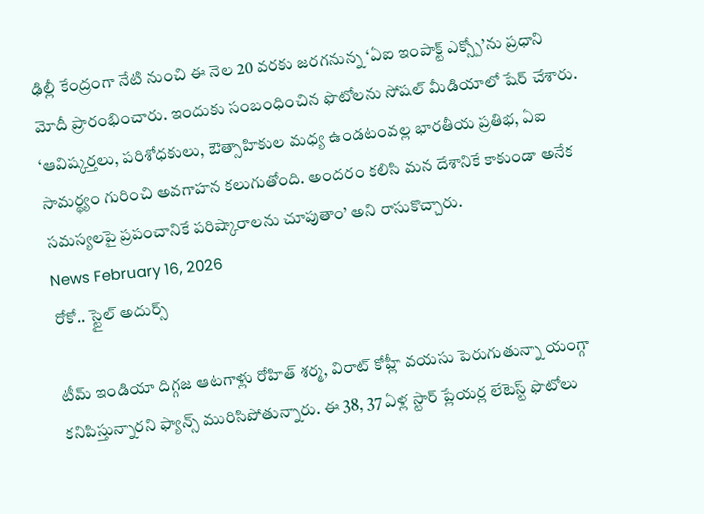ఢిల్లీ కేంద్రంగా నేటి నుంచి ఈ నెల 20 వరకు జరగనున్న ‘ఏఐ ఇంపాక్ట్ ఎక్స్పో’ను ప్రధాని మోదీ ప్రారంభించారు. ఇందుకు సంబంధించిన ఫొటోలను సోషల్ మీడియాలో షేర్ చేశారు. ‘ఆవిష్కర్తలు, పరిశోధకులు, ఔత్సాహికుల మధ్య ఉండటంవల్ల భారతీయ ప్రతిభ, ఏఐ సామర్థ్యం గురించి అవగాహన కలుగుతోంది. అందరం కలిసి మన దేశానికే కాకుండా అనేక సమస్యలపై ప్రపంచానికే పరిష్కారాలను చూపుతాం’ అని రాసుకొచ్చారు.
News February 16, 2026
రోకో.. స్టైల్ అదుర్స్

టీమ్ ఇండియా దిగ్గజ ఆటగాళ్లు రోహిత్ శర్మ, విరాట్ కోహ్లీ వయసు పెరుగుతున్నా యంగ్గా కనిపిస్తున్నారని ఫ్యాన్స్ మురిసిపోతున్నారు. ఈ 38, 37 ఏళ్ల స్టార్ ప్లేయర్ల లేటెస్ట్ ఫొటోలు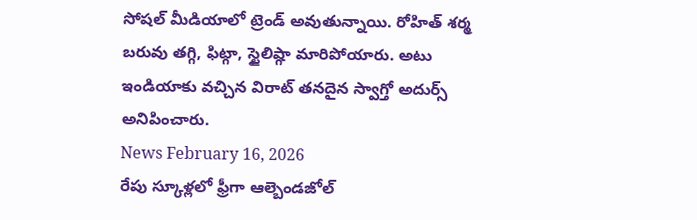సోషల్ మీడియాలో ట్రెండ్ అవుతున్నాయి. రోహిత్ శర్మ బరువు తగ్గి, ఫిట్గా, స్టైలిష్గా మారిపోయారు. అటు ఇండియాకు వచ్చిన విరాట్ తనదైన స్వాగ్తో అదుర్స్ అనిపించారు.
News February 16, 2026
రేపు స్కూళ్లలో ఫ్రీగా ఆల్బెండజోల్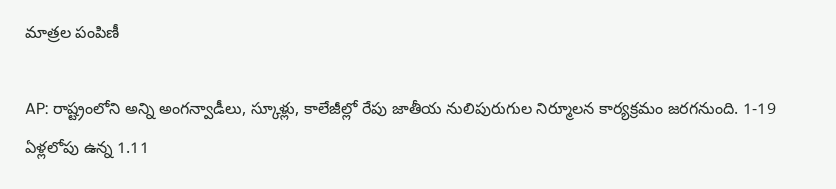మాత్రల పంపిణీ

AP: రాష్ట్రంలోని అన్ని అంగన్వాడీలు, స్కూళ్లు, కాలేజీల్లో రేపు జాతీయ నులిపురుగుల నిర్మూలన కార్యక్రమం జరగనుంది. 1-19 ఏళ్లలోపు ఉన్న 1.11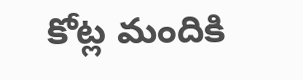కోట్ల మందికి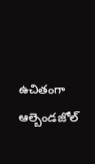ఉచితంగా ఆల్బెండజోల్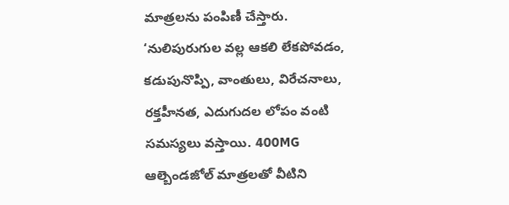మాత్రలను పంపిణీ చేస్తారు. ‘నులిపురుగుల వల్ల ఆకలి లేకపోవడం, కడుపునొప్పి, వాంతులు, విరేచనాలు, రక్తహీనత, ఎదుగుదల లోపం వంటి సమస్యలు వస్తాయి. 400MG ఆల్బెండజోల్ మాత్రలతో వీటిని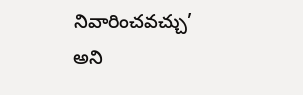నివారించవచ్చు’ అని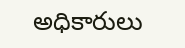అధికారులు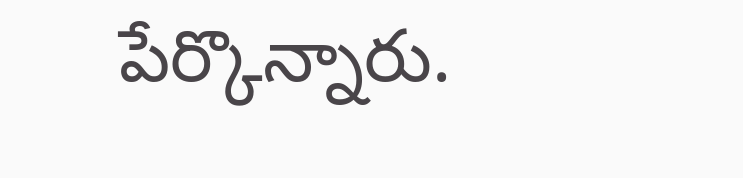పేర్కొన్నారు.